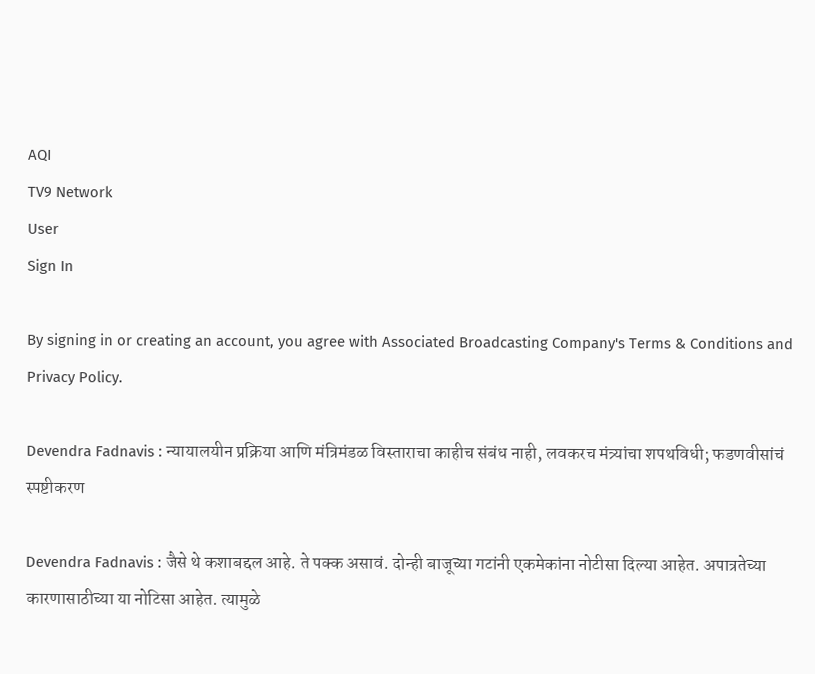AQI
TV9 Network
User
Sign In

By signing in or creating an account, you agree with Associated Broadcasting Company's Terms & Conditions and Privacy Policy.

Devendra Fadnavis : न्यायालयीन प्रक्रिया आणि मंत्रिमंडळ विस्ताराचा काहीच संबंध नाही, लवकरच मंत्र्यांचा शपथविधी; फडणवीसांचं स्पष्टीकरण

Devendra Fadnavis : जैसे थे कशाबद्दल आहे. ते पक्क असावं. दोन्ही बाजूच्या गटांनी एकमेकांना नोटीसा दिल्या आहेत. अपात्रतेच्या कारणासाठीच्या या नोटिसा आहेत. त्यामुळे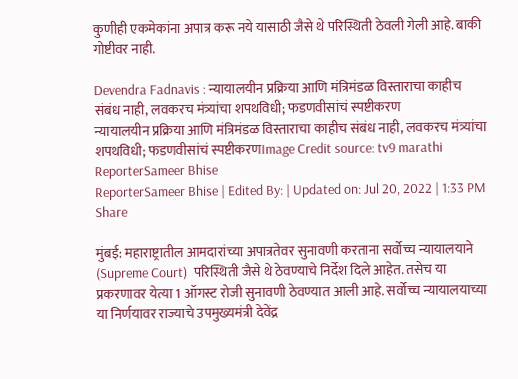कुणीही एकमेकांना अपात्र करू नये यासाठी जैसे थे परिस्थिती ठेवली गेली आहे. बाकी गोष्टीवर नाही.

Devendra Fadnavis : न्यायालयीन प्रक्रिया आणि मंत्रिमंडळ विस्ताराचा काहीच संबंध नाही, लवकरच मंत्र्यांचा शपथविधी; फडणवीसांचं स्पष्टीकरण
न्यायालयीन प्रक्रिया आणि मंत्रिमंडळ विस्ताराचा काहीच संबंध नाही, लवकरच मंत्र्यांचा शपथविधी; फडणवीसांचं स्पष्टीकरणImage Credit source: tv9 marathi
ReporterSameer Bhise
ReporterSameer Bhise | Edited By: | Updated on: Jul 20, 2022 | 1:33 PM
Share

मुंबई: महाराष्ट्रातील आमदारांच्या अपात्रतेवर सुनावणी करताना सर्वोच्च न्यायालयाने (Supreme Court)  परिस्थिती जैसे थे ठेवण्याचे निर्देश दिले आहेत. तसेच या प्रकरणावर येत्या 1 ऑगस्ट रोजी सुनावणी ठेवण्यात आली आहे. सर्वोच्च न्यायालयाच्या या निर्णयावर राज्याचे उपमुख्यमंत्री देवेंद्र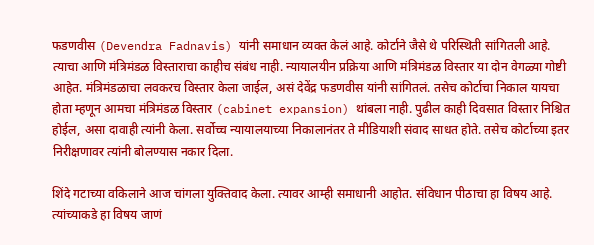फडणवीस (Devendra Fadnavis) यांनी समाधान व्यक्त केलं आहे. कोर्टाने जैसे थे परिस्थिती सांगितली आहे. त्याचा आणि मंत्रिमंडळ विस्ताराचा काहीच संबंध नाही. न्यायालयीन प्रक्रिया आणि मंत्रिमंडळ विस्तार या दोन वेगळ्या गोष्टी आहेत. मंत्रिमंडळाचा लवकरच विस्तार केला जाईल, असं देवेंद्र फडणवीस यांनी सांगितलं. तसेच कोर्टाचा निकाल यायचा होता म्हणून आमचा मंत्रिमंडळ विस्तार (cabinet expansion) थांबला नाही. पुढील काही दिवसात विस्तार निश्चित होईल, असा दावाही त्यांनी केला. सर्वोच्च न्यायालयाच्या निकालानंतर ते मीडियाशी संवाद साधत होते. तसेच कोर्टाच्या इतर निरीक्षणावर त्यांनी बोलण्यास नकार दिला.

शिंदे गटाच्या वकिलाने आज चांगला युक्तिवाद केला. त्यावर आम्ही समाधानी आहोत. संविधान पीठाचा हा विषय आहे. त्यांच्याकडे हा विषय जाणं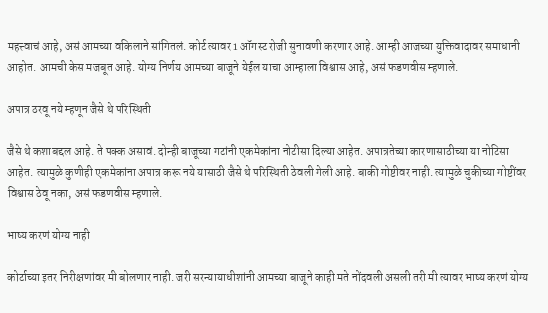महत्त्वाचं आहे, असं आमच्या वकिलाने सांगितलं. कोर्ट त्यावर 1 ऑगस्ट रोजी सुनावणी करणार आहे. आम्ही आजच्या युक्तिवादावर समाधानी आहोत. आमची केस मजबूत आहे. योग्य निर्णय आमच्या बाजूने येईल याचा आम्हाला विश्वास आहे, असं फडणवीस म्हणाले.

अपात्र ठरवू नये म्हणून जैसे थे परिस्थिती

जैसे थे कशाबद्दल आहे. ते पक्क असावं. दोन्ही बाजूच्या गटांनी एकमेकांना नोटीसा दिल्या आहेत. अपात्रतेच्या कारणासाठीच्या या नोटिसा आहेत. त्यामुळे कुणीही एकमेकांना अपात्र करू नये यासाठी जैसे थे परिस्थिती ठेवली गेली आहे. बाकी गोष्टीवर नाही. त्यामुळे चुकीच्या गोष्टींवर विश्वास ठेवू नका, असं फडणवीस म्हणाले.

भाष्य करणं योग्य नाही

कोर्टाच्या इतर निरीक्षणांवर मी बोलणार नाही. जरी सरन्यायाधीशांनी आमच्या बाजूने काही मते नोंदवली असली तरी मी त्यावर भाष्य करणं योग्य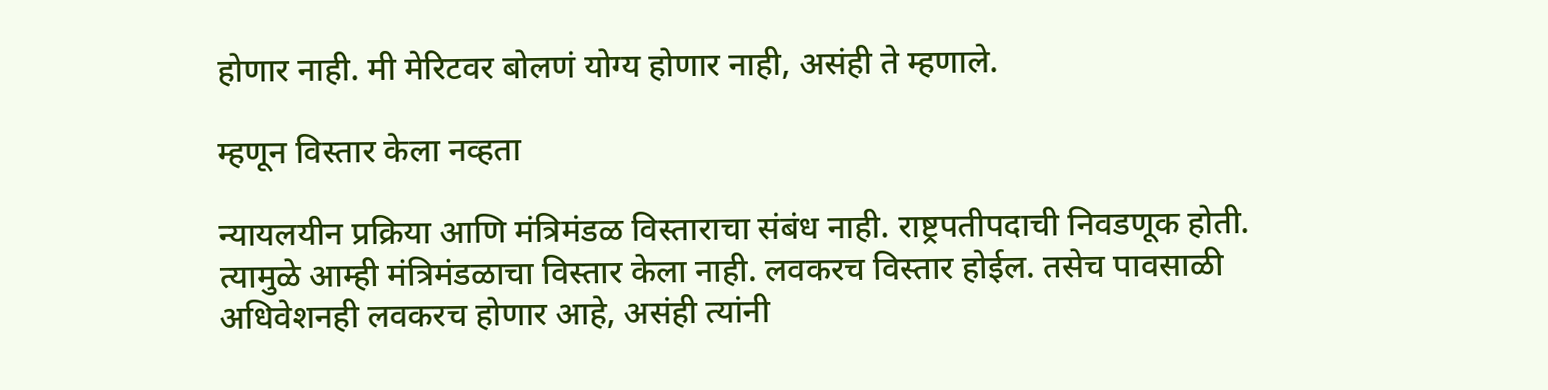होणार नाही. मी मेरिटवर बोलणं योग्य होणार नाही, असंही ते म्हणाले.

म्हणून विस्तार केला नव्हता

न्यायलयीन प्रक्रिया आणि मंत्रिमंडळ विस्ताराचा संबंध नाही. राष्ट्रपतीपदाची निवडणूक होती. त्यामुळे आम्ही मंत्रिमंडळाचा विस्तार केला नाही. लवकरच विस्तार होईल. तसेच पावसाळी अधिवेशनही लवकरच होणार आहे, असंही त्यांनी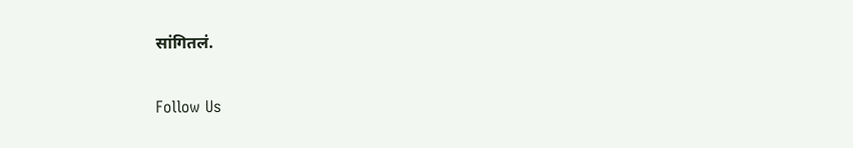सांगितलं.

Follow Us